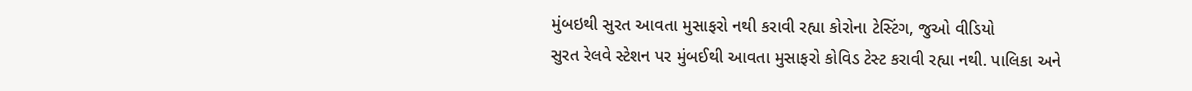મુંબઇથી સુરત આવતા મુસાફરો નથી કરાવી રહ્યા કોરોના ટેસ્ટિંગ, જુઓ વીડિયો
સુરત રેલવે સ્ટેશન પર મુંબઈથી આવતા મુસાફરો કોવિડ ટેસ્ટ કરાવી રહ્યા નથી. પાલિકા અને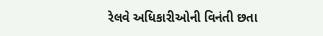રેલવે અધિકારીઓની વિનંતી છતા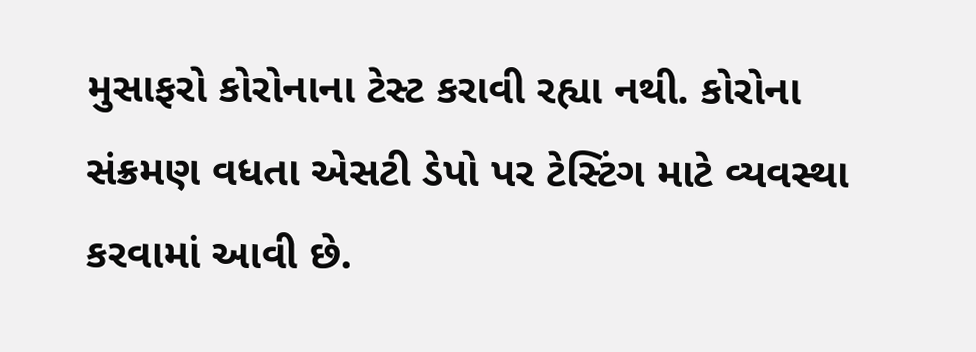મુસાફરો કોરોનાના ટેસ્ટ કરાવી રહ્યા નથી. કોરોના સંક્રમણ વધતા એસટી ડેપો પર ટેસ્ટિંગ માટે વ્યવસ્થા કરવામાં આવી છે.